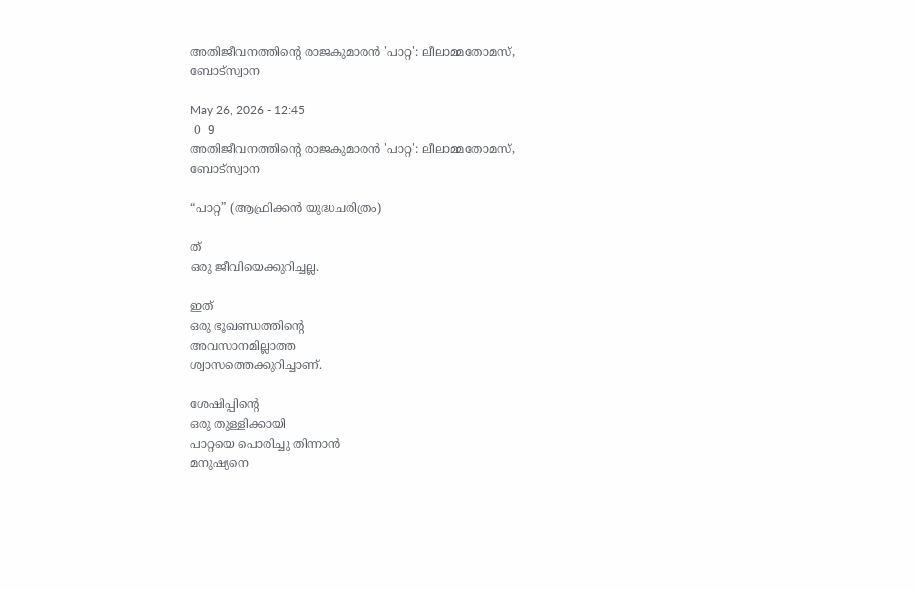അതിജീവനത്തിന്റെ രാജകുമാരൻ 'പാറ്റ': ലീലാമ്മതോമസ്, ബോട്സ്വാന

May 26, 2026 - 12:45
 0  9
അതിജീവനത്തിന്റെ രാജകുമാരൻ 'പാറ്റ': ലീലാമ്മതോമസ്, ബോട്സ്വാന

“പാറ്റ” (ആഫ്രിക്കൻ യുദ്ധചരിത്രം)

ത്
ഒരു ജീവിയെക്കുറിച്ചല്ല.

ഇത്
ഒരു ഭൂഖണ്ഡത്തിന്റെ
അവസാനമില്ലാത്ത
ശ്വാസത്തെക്കുറിച്ചാണ്.

ശേഷിപ്പിന്റെ
ഒരു തുള്ളിക്കായി
പാറ്റയെ പൊരിച്ചു തിന്നാൻ
മനുഷ്യനെ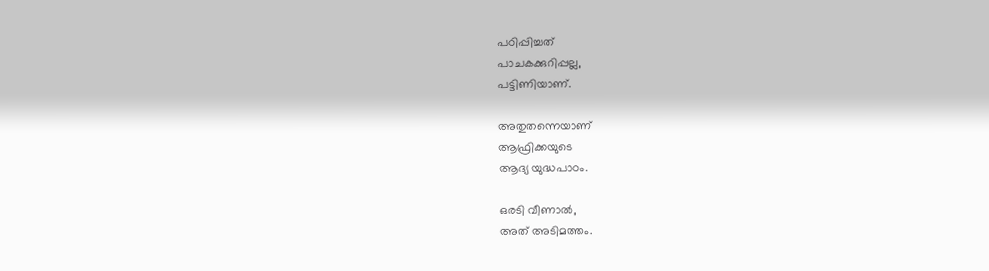പഠിപ്പിച്ചത്
പാചകക്കുറിപ്പല്ല,
പട്ടിണിയാണ്.

അതുതന്നെയാണ്
ആഫ്രിക്കയുടെ
ആദ്യ യുദ്ധപാഠം.

ഒരടി വീണാൽ,
അത് അടിമത്തം.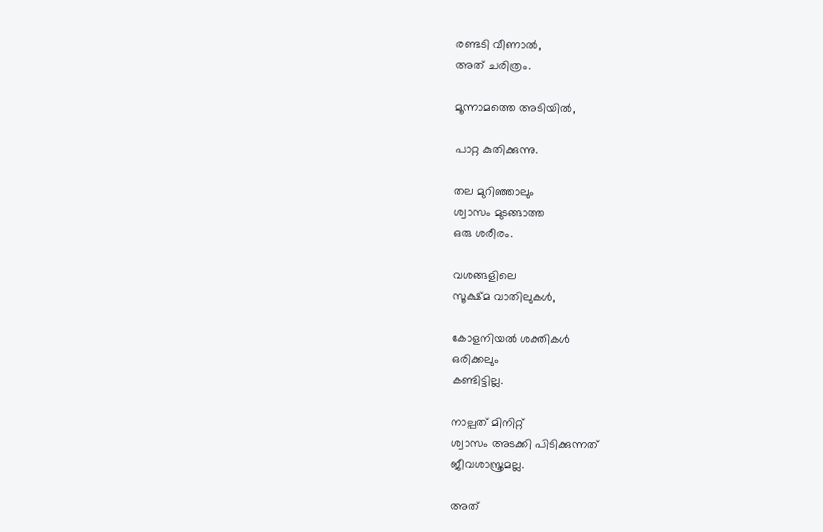രണ്ടടി വീണാൽ,
അത് ചരിത്രം.

മൂന്നാമത്തെ അടിയിൽ,

പാറ്റ കുതിക്കുന്നു.

തല മുറിഞ്ഞാലും
ശ്വാസം മുടങ്ങാത്ത
ഒരു ശരീരം.

വശങ്ങളിലെ
സൂക്ഷ്മ വാതിലുകൾ,

കോളനിയൽ ശക്തികൾ
ഒരിക്കലും
കണ്ടിട്ടില്ല.

നാല്പത് മിനിറ്റ്
ശ്വാസം അടക്കി പിടിക്കുന്നത്
ജീവശാസ്ത്രമല്ല.

അത്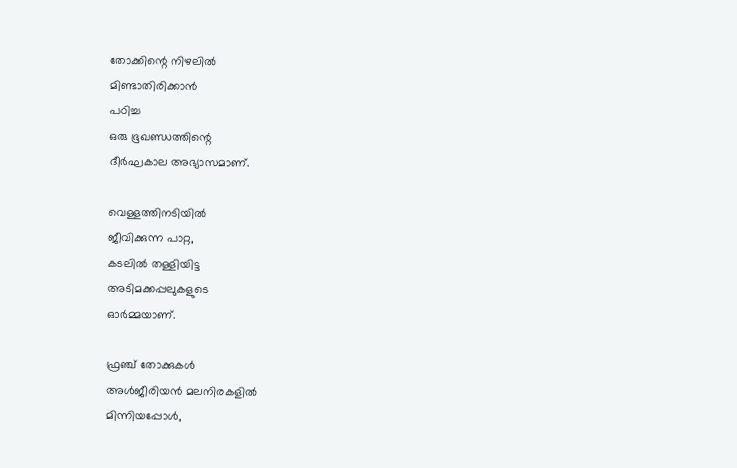തോക്കിന്റെ നിഴലിൽ
മിണ്ടാതിരിക്കാൻ
പഠിച്ച
ഒരു ഭൂഖണ്ഡത്തിന്റെ
ദീർഘകാല അഭ്യാസമാണ്.

വെള്ളത്തിനടിയിൽ
ജീവിക്കുന്ന പാറ്റ,
കടലിൽ തള്ളിയിട്ട
അടിമക്കപ്പലുകളുടെ
ഓർമ്മയാണ്.

ഫ്രഞ്ച് തോക്കുകൾ
അൾജീരിയൻ മലനിരകളിൽ
മിന്നിയപ്പോൾ,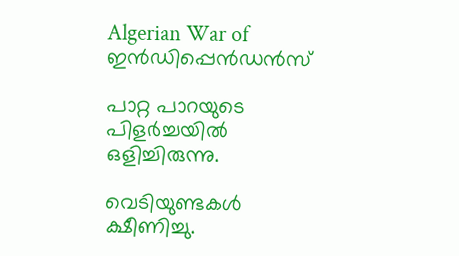Algerian War of ഇൻഡിപ്പെൻഡൻസ്

പാറ്റ പാറയുടെ
പിളർച്ചയിൽ
ഒളിച്ചിരുന്നു.

വെടിയുണ്ടകൾ
ക്ഷീണിച്ചു.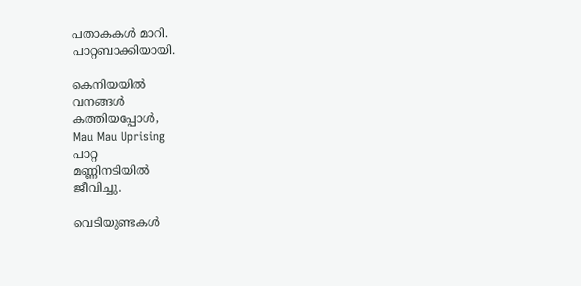പതാകകൾ മാറി.
പാറ്റബാക്കിയായി.

കെനിയയിൽ
വനങ്ങൾ
കത്തിയപ്പോൾ,
Mau Mau Uprising
പാറ്റ
മണ്ണിനടിയിൽ
ജീവിച്ചു.

വെടിയുണ്ടകൾ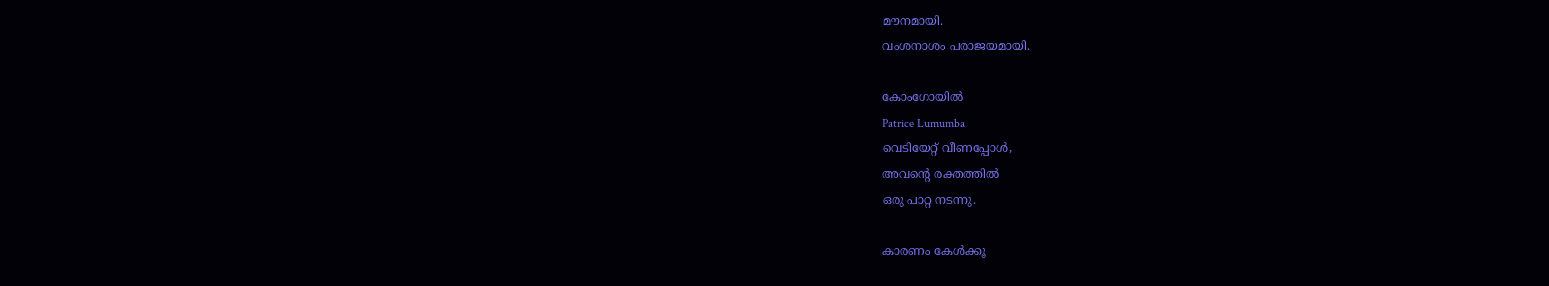മൗനമായി.
വംശനാശം പരാജയമായി.

കോംഗോയിൽ
Patrice Lumumba
വെടിയേറ്റ് വീണപ്പോൾ,
അവന്റെ രക്തത്തിൽ
ഒരു പാറ്റ നടന്നു.

കാരണം കേൾക്കൂ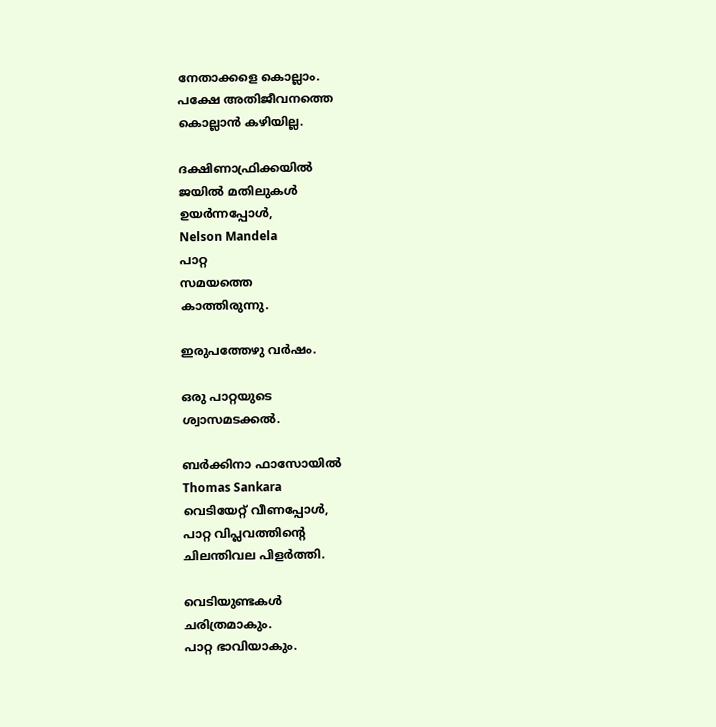നേതാക്കളെ കൊല്ലാം.
പക്ഷേ അതിജീവനത്തെ
കൊല്ലാൻ കഴിയില്ല.

ദക്ഷിണാഫ്രിക്കയിൽ
ജയിൽ മതിലുകൾ
ഉയർന്നപ്പോൾ,
Nelson Mandela
പാറ്റ
സമയത്തെ
കാത്തിരുന്നു.

ഇരുപത്തേഴു വർഷം.

ഒരു പാറ്റയുടെ
ശ്വാസമടക്കൽ.

ബർക്കിനാ ഫാസോയിൽ
Thomas Sankara
വെടിയേറ്റ് വീണപ്പോൾ,
പാറ്റ വിപ്ലവത്തിന്റെ
ചിലന്തിവല പിളർത്തി.

വെടിയുണ്ടകൾ
ചരിത്രമാകും.
പാറ്റ ഭാവിയാകും.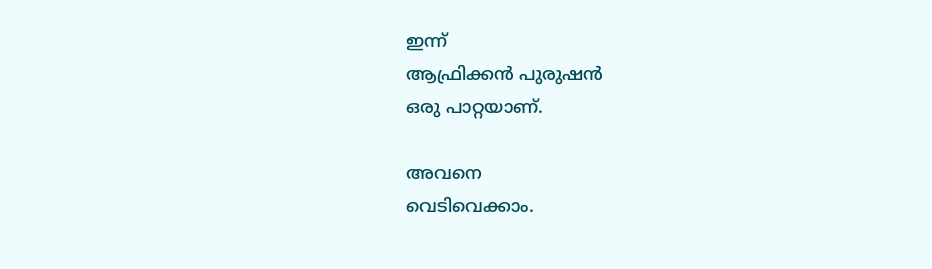ഇന്ന്
ആഫ്രിക്കൻ പുരുഷൻ
ഒരു പാറ്റയാണ്.

അവനെ
വെടിവെക്കാം.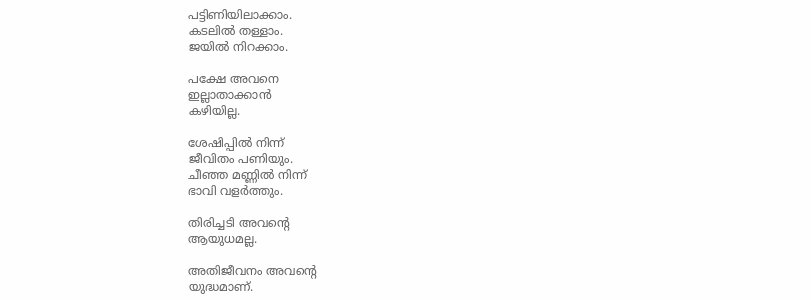പട്ടിണിയിലാക്കാം.
കടലിൽ തള്ളാം.
ജയിൽ നിറക്കാം.

പക്ഷേ അവനെ
ഇല്ലാതാക്കാൻ
കഴിയില്ല.

ശേഷിപ്പിൽ നിന്ന്
ജീവിതം പണിയും.
ചീഞ്ഞ മണ്ണിൽ നിന്ന്
ഭാവി വളർത്തും.

തിരിച്ചടി അവന്റെ
ആയുധമല്ല.

അതിജീവനം അവന്റെ
യുദ്ധമാണ്.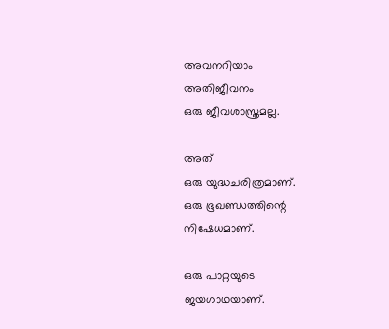അവനറിയാം
അതിജീവനം
ഒരു ജീവശാസ്ത്രമല്ല.

അത്
ഒരു യുദ്ധചരിത്രമാണ്.
ഒരു ഭൂഖണ്ഡത്തിന്റെ
നിഷേധമാണ്.

ഒരു പാറ്റയുടെ
ജയഗാഥയാണ്.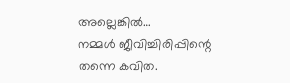അല്ലെങ്കിൽ…
നമ്മൾ ജീവിച്ചിരിപ്പിന്റെ
തന്നെ കവിത.